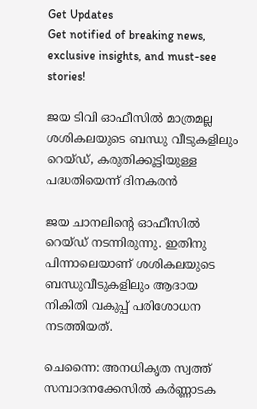Get Updates
Get notified of breaking news, exclusive insights, and must-see stories!

ജയ ടിവി ഓഫീസിൽ മാത്രമല്ല ശശികലയുടെ ബന്ധു വീടുകളിലും റെയ്ഡ്, കരുതിക്കൂട്ടിയുള്ള പദ്ധതിയെന്ന് ദിനകരൻ

ജയ ചാനലിന്റെ ഓഫീസിൽ റെയ്ഡ് നടന്നിരുന്നു. ഇതിനു പിന്നാലെയാണ് ശശികലയുടെ ബന്ധുവീടുകളിലും ആദായ നികിതി വകുപ്പ് പരിശോധന നടത്തിയത്.

ചെന്നൈ: അനധികൃത സ്വത്ത് സമ്പാദനക്കേസിൽ കർണ്ണാടക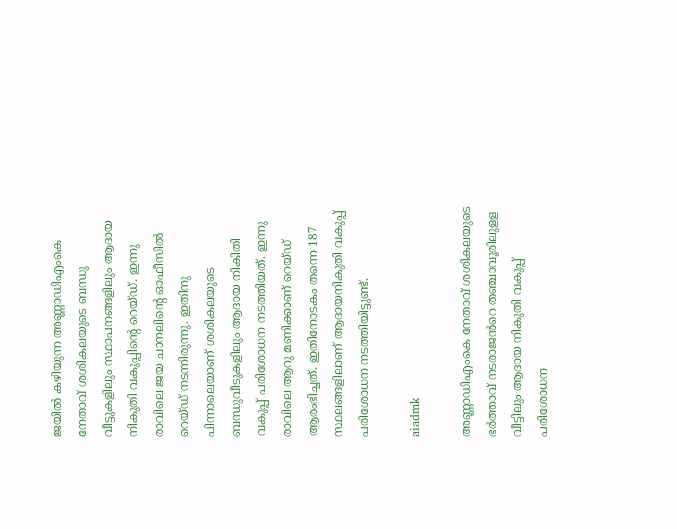ജയിൽ കഴിയുന്ന അണ്ണാഡിഎംകെ നേതാവ് ശശികലയുടെ ബന്ധു വീട്ടുകളിലും സ്ഥാപനങ്ങളിലും ആദായ നികുതി വകുപ്പിന്റെ റെയ്ഡ്. ഇന്നു രാവിലെ ജയ ചാനലിന്റെ ഓഫീസിൽ റെയ്ഡ് നടന്നിരുന്നു. ഇതിനു പിന്നാലെയാണ് ശശികലയുടെ ബന്ധുവീടുകളിലും ആദായ നികിതി വകുപ്പ് പരിശോധന നടത്തിയത്. ഇന്നു രാവിലെ ആറു മണിക്കാണ് റെയ്ഡ് ആരംഭിച്ചത്. ഇതിനോടകം തന്നെ 187 സ്ഥലങ്ങളിലാണ് ആദായനികുതി വകുപ്പ് പരിശോധന നടത്തിയിട്ടുണ്ട്.

aiadmk

അണ്ണാഡിഎംകെ നേതാവ് ശശികലയുടെ ഭർത്താവ് നടരാജൻറെ തഞ്ചാവൂരിലുളള വീട്ടിലും ആദായ നികുതി വകുപ്പ് പരിശോധന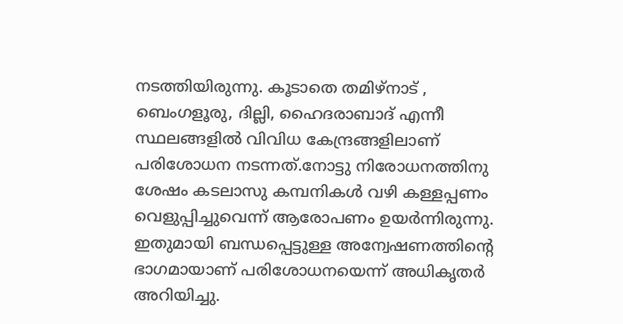നടത്തിയിരുന്നു. കൂടാതെ തമിഴ്നാട് , ബെംഗളൂരു, ദില്ലി, ഹൈദരാബാദ് എന്നീ സ്ഥലങ്ങളിൽ വിവിധ കേന്ദ്രങ്ങളിലാണ് പരിശോധന നടന്നത്.നോട്ടു നിരോധനത്തിനു ശേഷം കടലാസു കമ്പനികൾ വഴി കള്ളപ്പണം വെളുപ്പിച്ചുവെന്ന് ആരോപണം ഉയർന്നിരുന്നു. ഇതുമായി ബന്ധപ്പെട്ടുള്ള അന്വേഷണത്തിന്റെ ഭാഗമായാണ് പരിശോധനയെന്ന് അധികൃതർ അറിയിച്ചു.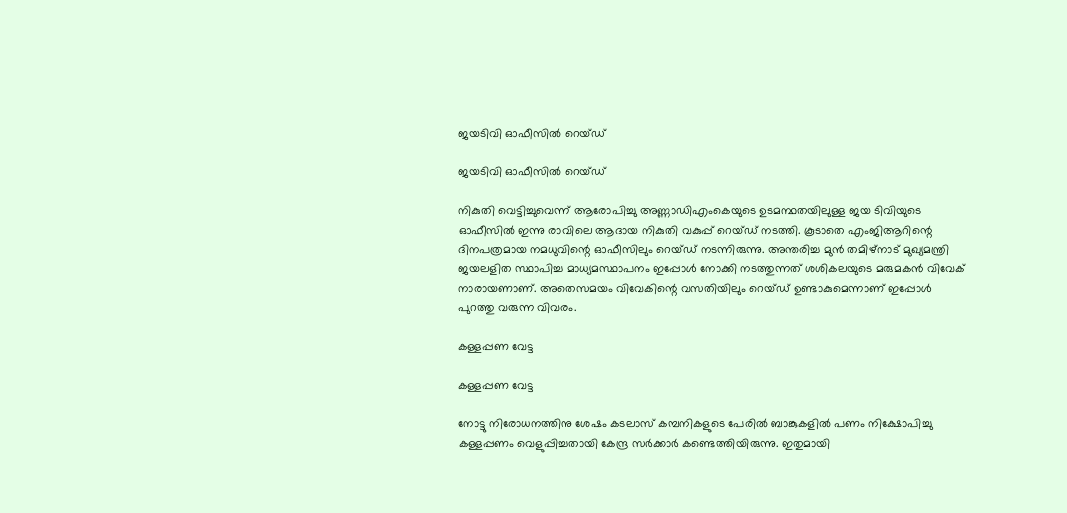ജയടിവി ഓഫീസിൽ റെയ്ഡ്

ജയടിവി ഓഫീസിൽ റെയ്ഡ്

നികുതി വെട്ടിച്ചുവെന്ന് ആരോപിച്ചു അണ്ണാഡിഎംകെയുടെ ഉടമന്ഥതയിലുള്ള ജയ ടിവിയുടെ ഓഫീസിൽ ഇന്നു രാവിലെ ആദായ നികുതി വകുപ്പ് റെയ്ഡ് നടത്തി. കൂടാതെ എംജിആറിന്റെ ദിനപത്രമായ നമധുവിന്റെ ഓഫീസിലും റെയ്ഡ് നടന്നിരുന്നു. അന്തരിച്ച മുൻ തമിഴ്നാട് മുഖ്യമന്ത്രി ജയലളിത സ്ഥാപിച്ച മാധ്യമസ്ഥാപനം ഇപ്പോൾ നോക്കി നടത്തുന്നത് ശശികലയുടെ മരുമകൻ വിവേക് നാരായണാണ്. അതെസമയം വിവേകിന്റെ വസതിയിലും റെയ്ഡ് ഉണ്ടാകുമെന്നാണ് ഇപ്പോൾ പുറത്തു വരുന്ന വിവരം.

കള്ളപ്പണ വേട്ട‌‌

കള്ളപ്പണ വേട്ട‌‌

നോട്ടു നിരോധനത്തിനു ശേഷം കടലാസ് കമ്പനികളുടെ പേരിൽ ബാങ്കുകളിൽ പണം നിക്ഷോപിച്ചു കള്ളപ്പണം വെളുപ്പിച്ചതായി കേന്ദ്ര സർക്കാർ കണ്ടെത്തിയിരുന്നു. ഇതുമായി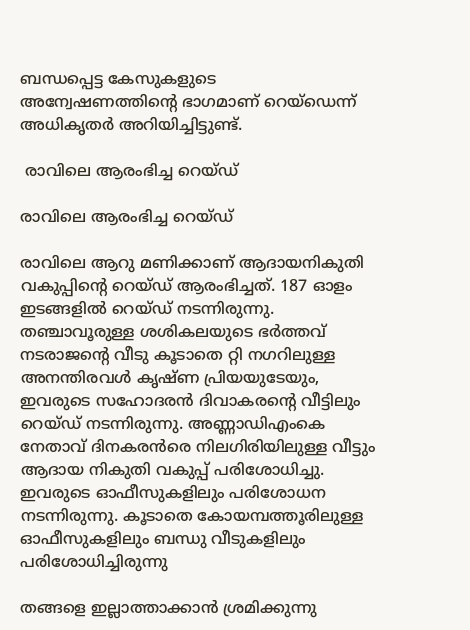ബന്ധപ്പെട്ട കേസുകളുടെ അന്വേഷണത്തിന്റെ ഭാഗമാണ് റെയ്ഡെന്ന് അധികൃതർ അറിയിച്ചിട്ടുണ്ട്.

 രാവിലെ ആരംഭിച്ച റെയ്ഡ്

രാവിലെ ആരംഭിച്ച റെയ്ഡ്

രാവിലെ ആറു മണിക്കാണ് ആദായനികുതി വകുപ്പിന്റെ റെയ്ഡ് ആരംഭിച്ചത്. 187 ഓളം ഇടങ്ങളിൽ റെയ്ഡ് നടന്നിരുന്നു. തഞ്ചാവൂരുള്ള ശശികലയുടെ ഭർത്തവ് നടരാജന്റെ വീടു കൂടാതെ റ്റി നഗറിലുള്ള അനന്തിരവൾ കൃഷ്ണ പ്രിയയുടേയും, ഇവരുടെ സഹോദരൻ ദിവാകരന്റെ വീട്ടിലും റെയ്ഡ് നടന്നിരുന്നു. അണ്ണാഡിഎംകെ നേതാവ് ദിനകരൻരെ നിലഗിരിയിലുള്ള വീട്ടും ആദായ നികുതി വകുപ്പ് പരിശോധിച്ചു. ഇവരുടെ ഓഫീസുകളിലും പരിശോധന നടന്നിരുന്നു. കൂടാതെ കോയമ്പത്തൂരിലുള്ള ഓഫീസുകളിലും ബന്ധു വീടുകളിലും പരിശോധിച്ചിരുന്നു

തങ്ങളെ ഇല്ലാത്താക്കാൻ ശ്രമിക്കുന്നു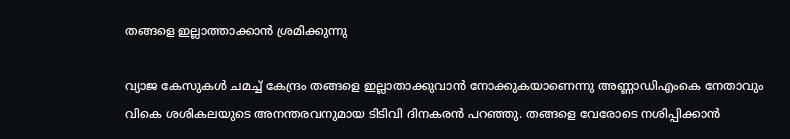തങ്ങളെ ഇല്ലാത്താക്കാൻ ശ്രമിക്കുന്നു

വ്യാജ കേസുകൾ ചമച്ച് കേന്ദ്രം തങ്ങളെ ഇല്ലാതാക്കുവാൻ നോക്കുകയാണെന്നു അണ്ണാഡിഎംകെ നേതാവും വികെ ശശികലയുടെ അനന്തരവനുമായ ടിടിവി ദിനകരൻ പറഞ്ഞു. തങ്ങളെ വേരോടെ നശിപ്പിക്കാൻ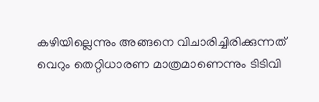കഴിയില്ലെന്നും അങ്ങനെ വിചാരിച്ചിരിക്കുന്നത് വെറും തെറ്റിധാരണ മാത്രമാണെന്നും ടിടിവി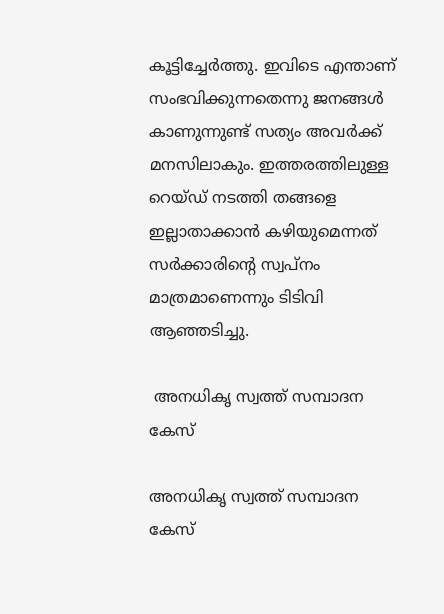കൂട്ടിച്ചേർത്തു. ഇവിടെ എന്താണ് സംഭവിക്കുന്നതെന്നു ജനങ്ങൾ കാണുന്നുണ്ട് സത്യം അവർക്ക് മനസിലാകും. ഇത്തരത്തിലുള്ള റെയ്ഡ് നടത്തി തങ്ങളെ ഇല്ലാതാക്കാൻ കഴിയുമെന്നത് സർക്കാരിന്റെ സ്വപ്നം മാത്രമാണെന്നും ടിടിവി ആഞ്ഞടിച്ചു.

 അനധികൃ സ്വത്ത് സമ്പാദന കേസ്

അനധികൃ സ്വത്ത് സമ്പാദന കേസ്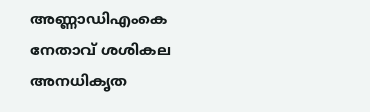അണ്ണാഡിഎംകെ നേതാവ് ശശികല അനധികൃത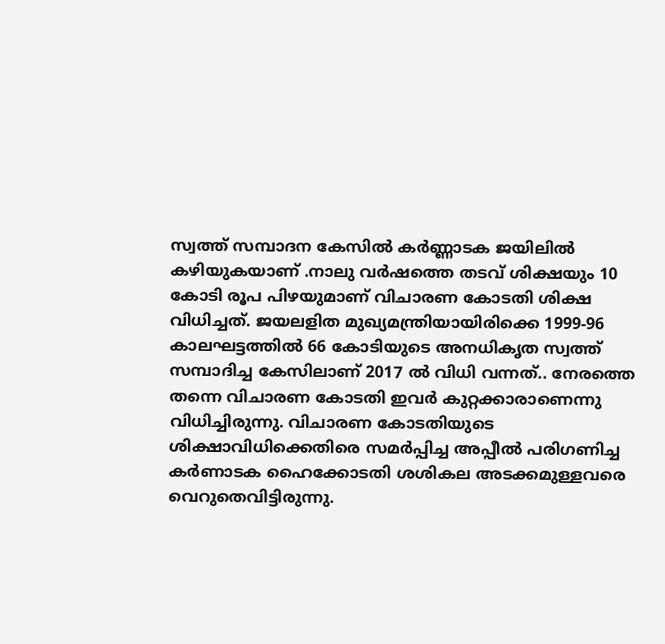സ്വത്ത് സമ്പാദന കേസിൽ കർണ്ണാടക ജയിലിൽ കഴിയുകയാണ് .നാലു വർഷത്തെ തടവ് ശിക്ഷയും 10 കോടി രൂപ പിഴയുമാണ് വിചാരണ കോടതി ശിക്ഷ വിധിച്ചത്. ജയലളിത മുഖ്യമന്ത്രിയായിരിക്കെ 1999-96 കാലഘട്ടത്തിൽ 66 കോടിയുടെ അനധികൃത സ്വത്ത് സമ്പാദിച്ച കേസിലാണ് 2017 ൽ വിധി വന്നത്.. നേരത്തെ തന്നെ വിചാരണ കോടതി ഇവർ കുറ്റക്കാരാണെന്നു വിധിച്ചിരുന്നു. വിചാരണ കോടതിയുടെ ശിക്ഷാവിധിക്കെതിരെ സമര്‍പ്പിച്ച അപ്പീല്‍ പരിഗണിച്ച കര്‍ണാടക ഹൈക്കോടതി ശശികല അടക്കമുള്ളവരെ വെറുതെവിട്ടിരുന്നു.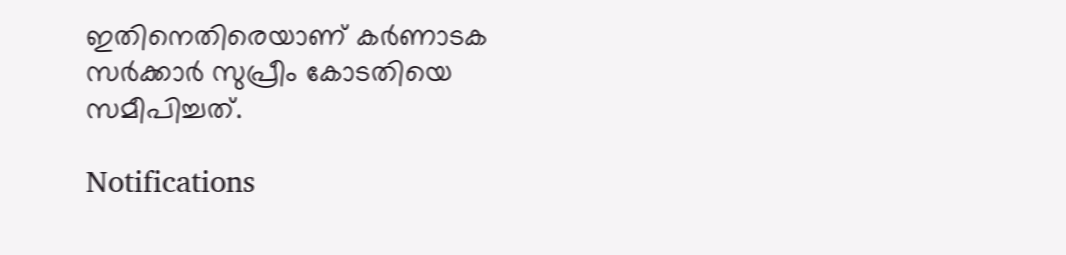ഇതിനെതിരെയാണ് കര്‍ണാടക സര്‍ക്കാര്‍ സുപ്രീം കോടതിയെ സമീപിച്ചത്.

Notifications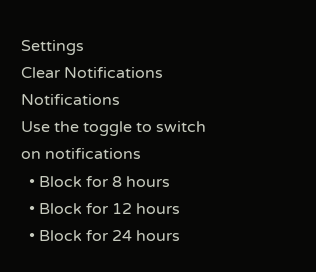Settings
Clear Notifications
Notifications
Use the toggle to switch on notifications
  • Block for 8 hours
  • Block for 12 hours
  • Block for 24 hours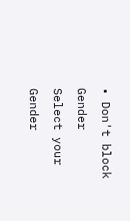• Don't block
Gender
Select your Gender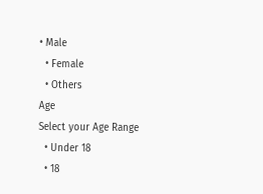• Male
  • Female
  • Others
Age
Select your Age Range
  • Under 18
  • 18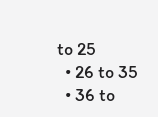to 25
  • 26 to 35
  • 36 to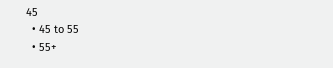45
  • 45 to 55
  • 55+